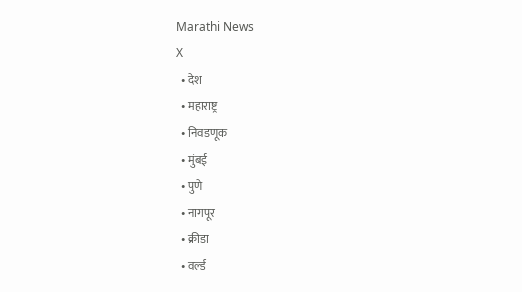Marathi News
X
  • देश
  • महाराष्ट्र
  • निवडणूक
  • मुंबई
  • पुणे
  • नागपूर
  • क्रीडा
  • वर्ल्ड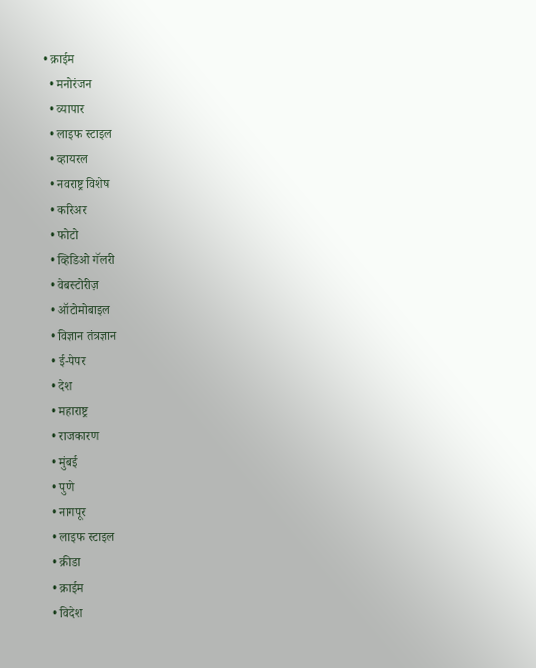• क्राईम
  • मनोरंजन
  • व्यापार
  • लाइफ स्टाइल
  • व्हायरल
  • नवराष्ट्र विशेष
  • करिअर
  • फोटो
  • व्हिडिओ गॅलरी
  • वेबस्टोरीज़
  • ऑटोमोबाइल
  • विज्ञान तंत्रज्ञान
  • ई-पेपर
  • देश
  • महाराष्ट्र
  • राजकारण
  • मुंबई
  • पुणे
  • नागपूर
  • लाइफ स्टाइल
  • क्रीडा
  • क्राईम
  • विदेश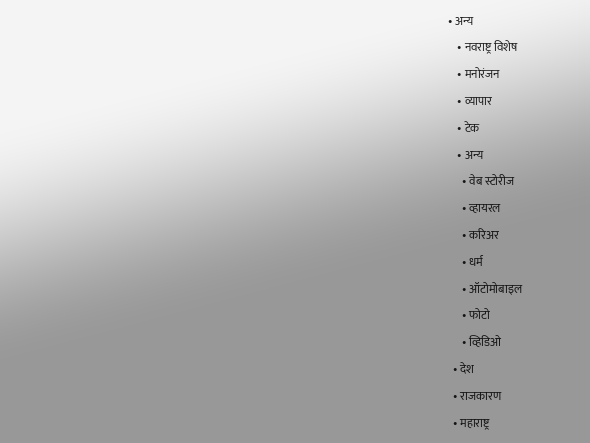• अन्य
    • नवराष्ट्र विशेष
    • मनोरंजन
    • व्यापार
    • टेक
    • अन्य
      • वेब स्टोरीज
      • व्हायरल
      • करिअर
      • धर्म
      • ऑटोमोबाइल
      • फोटो
      • व्हिडिओ
  • देश
  • राजकारण
  • महाराष्ट्र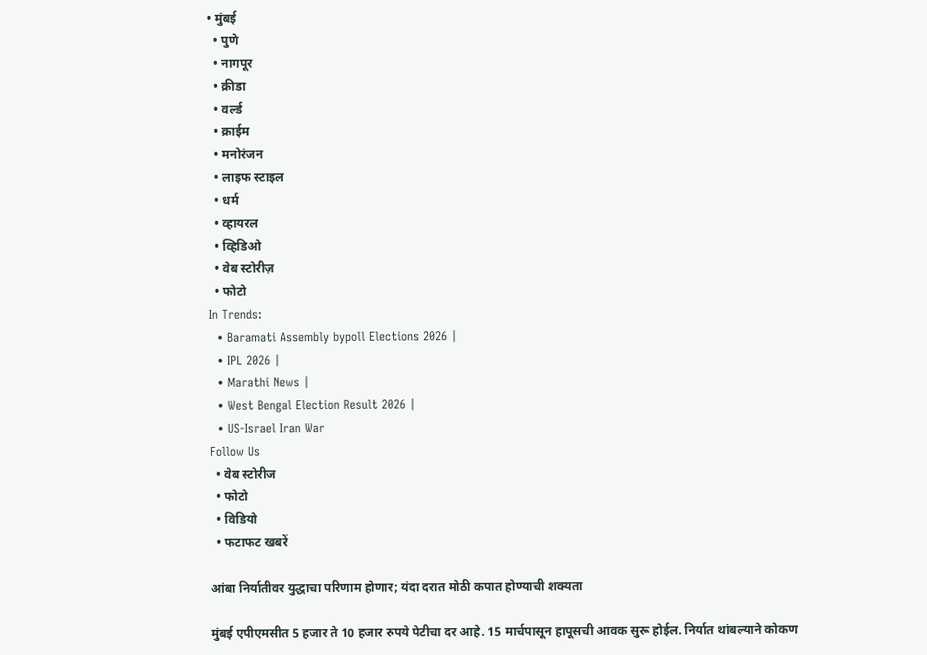• मुंबई
  • पुणे
  • नागपूर
  • क्रीडा
  • वर्ल्ड
  • क्राईम
  • मनोरंजन
  • लाइफ स्टाइल
  • धर्म
  • व्हायरल
  • व्हिडिओ
  • वेब स्टोरीज़
  • फोटो
In Trends:
  • Baramati Assembly bypoll Elections 2026 |
  • IPL 2026 |
  • Marathi News |
  • West Bengal Election Result 2026 |
  • US-Israel Iran War
Follow Us
  • वेब स्टोरीज
  • फोटो
  • विडियो
  • फटाफट खबरें

आंबा निर्यातीवर युद्धाचा परिणाम होणार; यंदा दरात मोठी कपात होण्याची शक्यता

मुंबई एपीएमसीत 5 हजार ते 10 हजार रुपये पेटीचा दर आहे. 15 मार्चपासून हापूसची आवक सुरू होईल. निर्यात थांबल्याने कोकण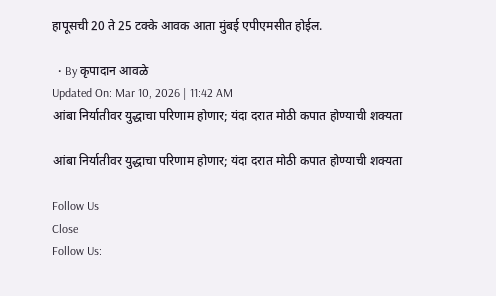हापूसची 20 ते 25 टक्के आवक आता मुंबई एपीएमसीत होईल.

  • By कृपादान आवळे
Updated On: Mar 10, 2026 | 11:42 AM
आंबा निर्यातीवर युद्धाचा परिणाम होणार; यंदा दरात मोठी कपात होण्याची शक्यता

आंबा निर्यातीवर युद्धाचा परिणाम होणार; यंदा दरात मोठी कपात होण्याची शक्यता

Follow Us
Close
Follow Us: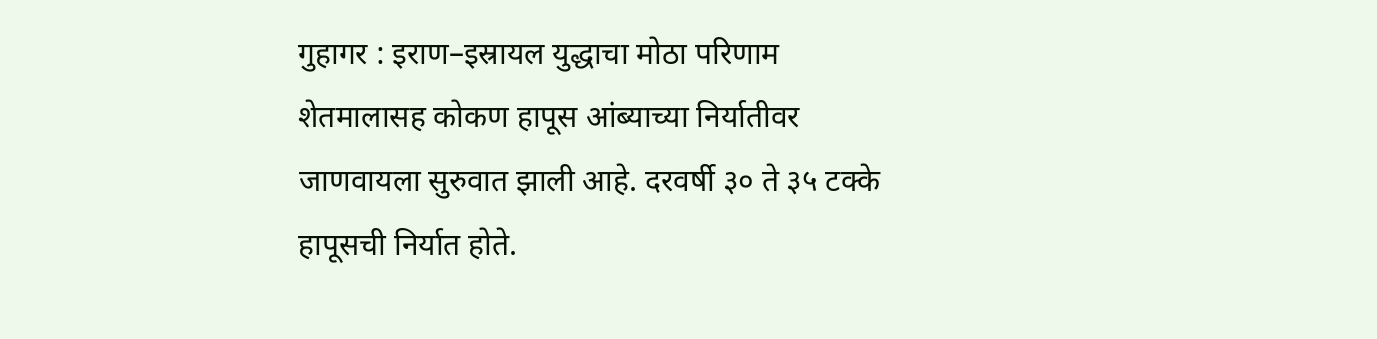गुहागर : इराण–इस्रायल युद्धाचा मोठा परिणाम शेतमालासह कोकण हापूस आंब्याच्या निर्यातीवर जाणवायला सुरुवात झाली आहे. दरवर्षी ३० ते ३५ टक्के हापूसची निर्यात होते.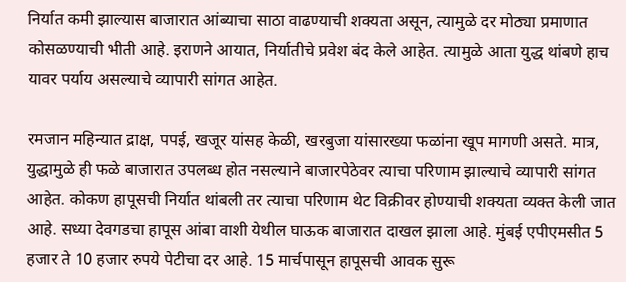निर्यात कमी झाल्यास बाजारात आंब्याचा साठा वाढण्याची शक्यता असून, त्यामुळे दर मोठ्या प्रमाणात कोसळण्याची भीती आहे. इराणने आयात, निर्यातीचे प्रवेश बंद केले आहेत. त्यामुळे आता युद्ध थांबणे हाच यावर पर्याय असल्याचे व्यापारी सांगत आहेत.

रमजान महिन्यात द्राक्ष, पपई, खजूर यांसह केळी, खरबुजा यांसारख्या फळांना खूप मागणी असते. मात्र, युद्धामुळे ही फळे बाजारात उपलब्ध होत नसल्याने बाजारपेठेवर त्याचा परिणाम झाल्याचे व्यापारी सांगत आहेत. कोकण हापूसची निर्यात थांबली तर त्याचा परिणाम थेट विक्रीवर होण्याची शक्यता व्यक्त केली जात आहे. सध्या देवगडचा हापूस आंबा वाशी येथील घाऊक बाजारात दाखल झाला आहे. मुंबई एपीएमसीत 5 हजार ते 10 हजार रुपये पेटीचा दर आहे. 15 मार्चपासून हापूसची आवक सुरू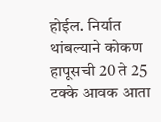होईल. निर्यात थांबल्याने कोकण हापूसची 20 ते 25 टक्के आवक आता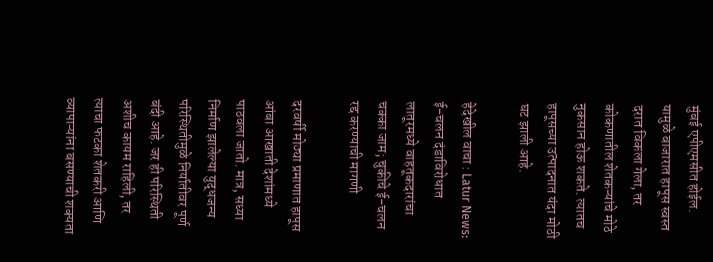मुंबई एपीएमसीत होईल. यामुळे बाजारात हापूस स्वस्त दरात विकला गेला, तर कोकणातील शेतकऱ्यांचे मोठे नुकसान होऊ शकते. त्यातच हापूसच्या उत्पादनात यंदा मोठी घट झाली आहे.

हेदेखील वाचा : Latur News: ई-चलन दंडाविरोधात लातूरमध्ये वाहतूकदारांचा चक्का जाम; चुकीचे ई-चलन रद्द करण्याची मागणी

दरवर्षी मोठ्या प्रमाणात हापूस आंबा आखाती देशांमध्ये पाठवला जातो. मात्र, सध्या निर्माण झालेल्या युद्धजन्य परिस्थितीमुळे निर्यातीवर पूर्ण बंदी आहे. जर ही परिस्थिती अशीच कायम राहिली, तर त्याचा फटका शेतकरी आणि व्यापाऱ्यांना बसण्याची शक्यता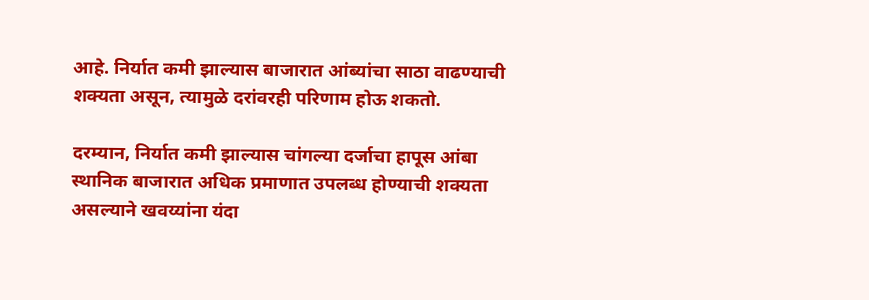आहे. निर्यात कमी झाल्यास बाजारात आंब्यांचा साठा वाढण्याची शक्यता असून, त्यामुळे दरांवरही परिणाम होऊ शकतो.

दरम्यान, निर्यात कमी झाल्यास चांगल्या दर्जाचा हापूस आंबा स्थानिक बाजारात अधिक प्रमाणात उपलब्ध होण्याची शक्यता असल्याने खवय्यांना यंदा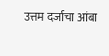उत्तम दर्जाचा आंबा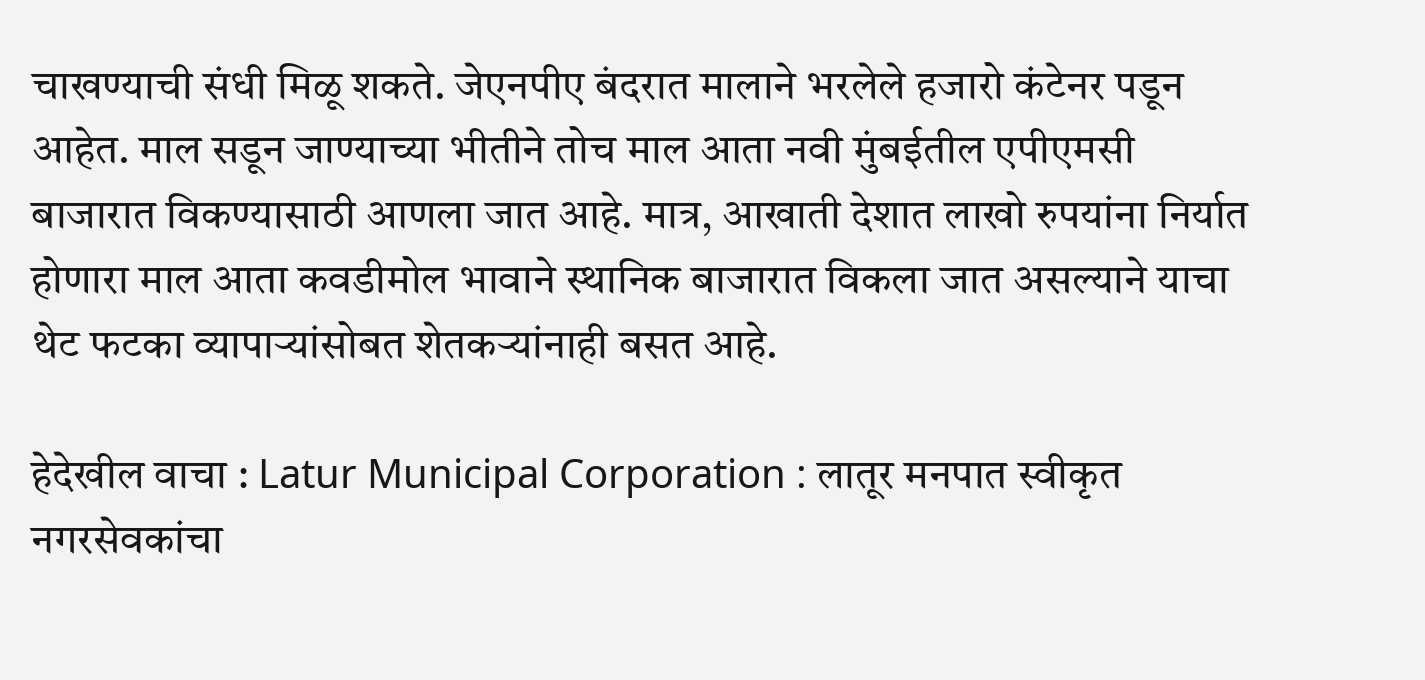चाखण्याची संधी मिळू शकते. जेएनपीए बंदरात मालाने भरलेले हजारो कंटेनर पडून आहेत. माल सडून जाण्याच्या भीतीने तोच माल आता नवी मुंबईतील एपीएमसी बाजारात विकण्यासाठी आणला जात आहे. मात्र, आखाती देशात लाखो रुपयांना निर्यात होणारा माल आता कवडीमोल भावाने स्थानिक बाजारात विकला जात असल्याने याचा थेट फटका व्यापाऱ्यांसोबत शेतकऱ्यांनाही बसत आहे.

हेदेखील वाचा : Latur Municipal Corporation : लातूर मनपात स्वीकृत नगरसेवकांचा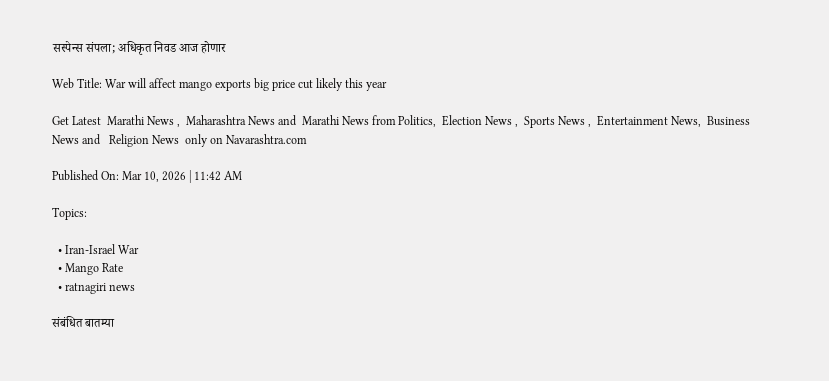सस्पेन्स संपला; अधिकृत निवड आज होणार

Web Title: War will affect mango exports big price cut likely this year

Get Latest  Marathi News ,  Maharashtra News and  Marathi News from Politics,  Election News ,  Sports News ,  Entertainment News,  Business News and   Religion News  only on Navarashtra.com

Published On: Mar 10, 2026 | 11:42 AM

Topics:

  • Iran-Israel War
  • Mango Rate
  • ratnagiri news

संबंधित बातम्या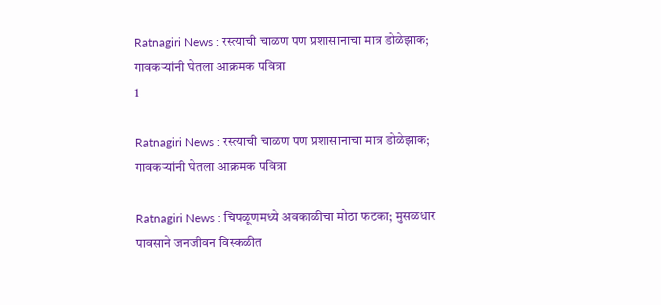Ratnagiri News : रस्त्याची चाळण पण प्रशासानाचा मात्र डोळेझाक; गावकऱ्यांनी घेतला आक्रमक पवित्रा
1

Ratnagiri News : रस्त्याची चाळण पण प्रशासानाचा मात्र डोळेझाक; गावकऱ्यांनी घेतला आक्रमक पवित्रा

Ratnagiri News : चिपळूणमध्ये अवकाळीचा मोठा फटका; मुसळधार पावसाने जनजीवन विस्कळीत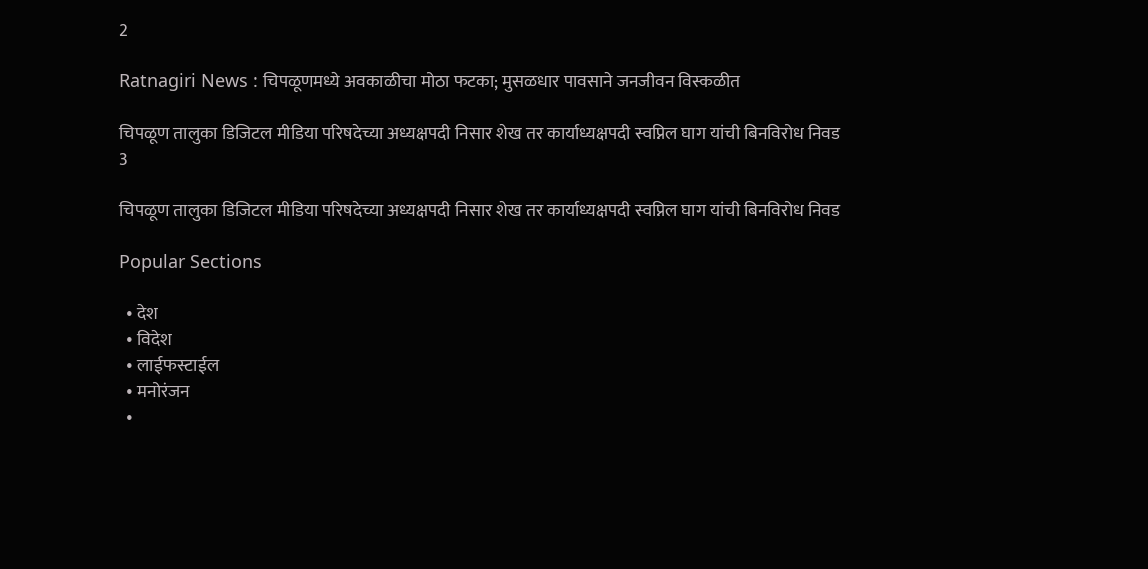2

Ratnagiri News : चिपळूणमध्ये अवकाळीचा मोठा फटका; मुसळधार पावसाने जनजीवन विस्कळीत

चिपळूण तालुका डिजिटल मीडिया परिषदेच्या अध्यक्षपदी निसार शेख तर कार्याध्यक्षपदी स्वप्निल घाग यांची बिनविरोध निवड
3

चिपळूण तालुका डिजिटल मीडिया परिषदेच्या अध्यक्षपदी निसार शेख तर कार्याध्यक्षपदी स्वप्निल घाग यांची बिनविरोध निवड

Popular Sections

  • देश
  • विदेश
  • लाईफस्टाईल
  • मनोरंजन
  •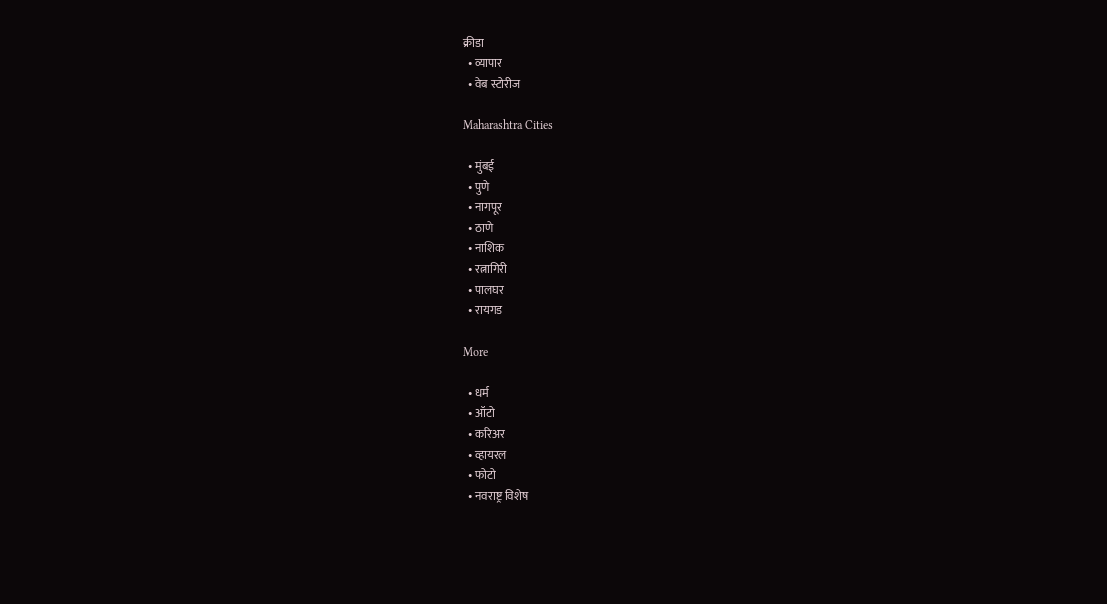क्रीडा
  • व्यापार
  • वेब स्टोरीज

Maharashtra Cities

  • मुंबई
  • पुणे
  • नागपूर
  • ठाणे
  • नाशिक
  • रत्नागिरी
  • पालघर
  • रायगड

More

  • धर्म
  • ऑटो
  • करिअर
  • व्हायरल
  • फोटो
  • नवराष्ट्र विशेष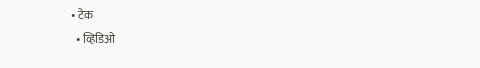• टेक
  • व्हिडिओ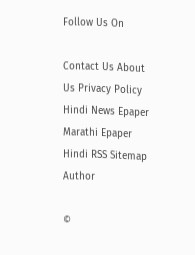Follow Us On

Contact Us About Us Privacy Policy
Hindi News Epaper Marathi Epaper Hindi RSS Sitemap Author

©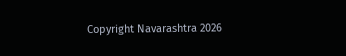Copyright Navarashtra 2026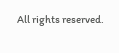All rights reserved.